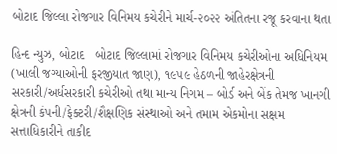બોટાદ જિલ્લા રોજગાર વિનિમય કચેરીને માર્ચ-૨૦૨૨ અંતિતના રજૂ કરવાના થતા

હિન્દ ન્યુઝ, બોટાદ   બોટાદ જિલ્લામાં રોજગાર વિનિમય કચેરીઓના અધિનિયમ (ખાલી જગ્યાઓની ફરજીયાત જાણ), ૧૯૫૯ હેઠળની જાહેરક્ષેત્રની સરકારી/અર્ધસરકારી કચેરીઓ તથા માન્ય નિગમ – બોર્ડ અને બેંક તેમજ ખાનગી ક્ષેત્રની કંપની/ફેક્ટરી/શૈક્ષણિક સંસ્થાઓ અને તમામ એકમોના સક્ષમ સત્તાધિકારીને તાકીદ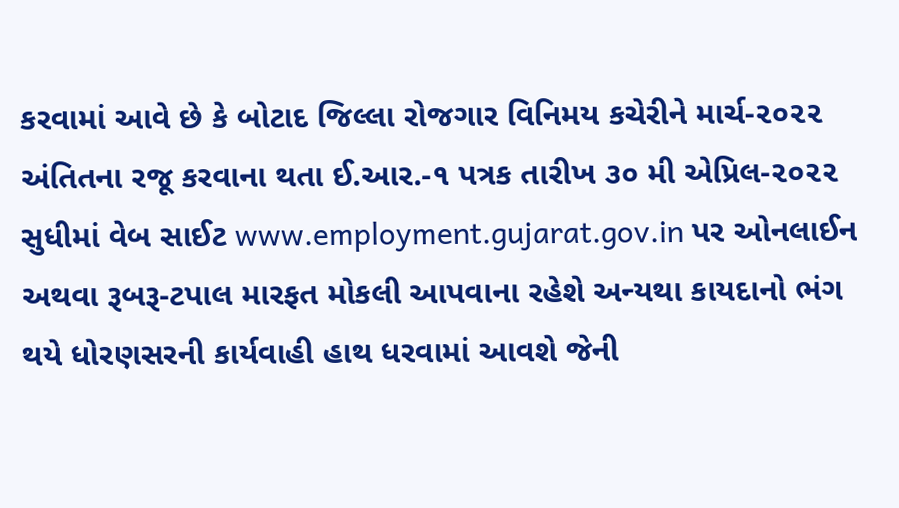કરવામાં આવે છે કે બોટાદ જિલ્લા રોજગાર વિનિમય કચેરીને માર્ચ-૨૦૨૨ અંતિતના રજૂ કરવાના થતા ઈ.આર.-૧ પત્રક તારીખ ૩૦ મી એપ્રિલ-૨૦૨૨ સુધીમાં વેબ સાઈટ www.employment.gujarat.gov.in પર ઓનલાઈન અથવા રૂબરૂ-ટપાલ મારફત મોકલી આપવાના રહેશે અન્યથા કાયદાનો ભંગ થયે ધોરણસરની કાર્યવાહી હાથ ધરવામાં આવશે જેની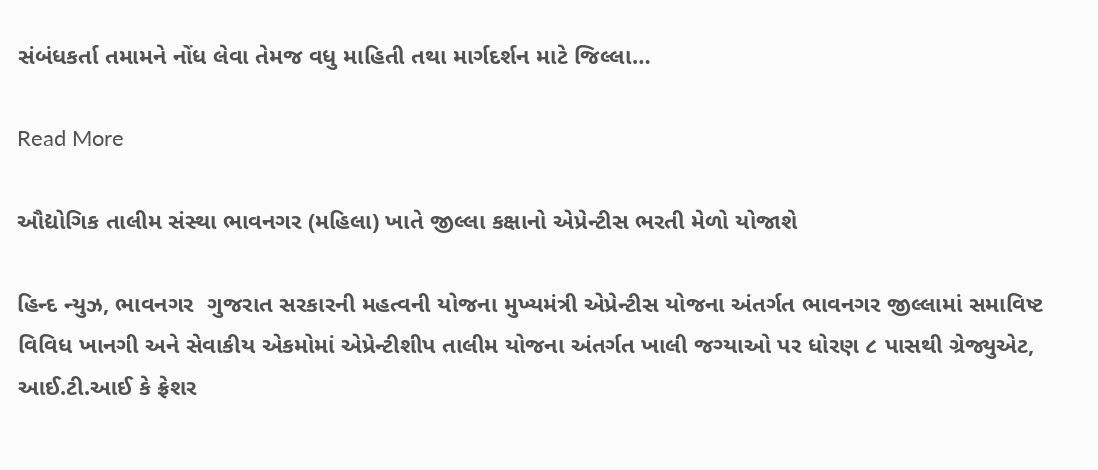સંબંધકર્તા તમામને નોંધ લેવા તેમજ વધુ માહિતી તથા માર્ગદર્શન માટે જિલ્લા…

Read More

ઔદ્યોગિક તાલીમ સંસ્થા ભાવનગર (મહિલા) ખાતે જીલ્લા કક્ષાનો એપ્રેન્ટીસ ભરતી મેળો યોજાશે

હિન્દ ન્યુઝ, ભાવનગર  ગુજરાત સરકારની મહત્વની યોજના મુખ્યમંત્રી એપ્રેન્ટીસ યોજના અંતર્ગત ભાવનગર જીલ્લામાં સમાવિષ્ટ વિવિધ ખાનગી અને સેવાકીય એકમોમાં એપ્રેન્ટીશીપ તાલીમ યોજના અંતર્ગત ખાલી જગ્યાઓ પર ધોરણ ૮ પાસથી ગ્રેજ્યુએટ, આઈ.ટી.આઈ કે ફ્રેશર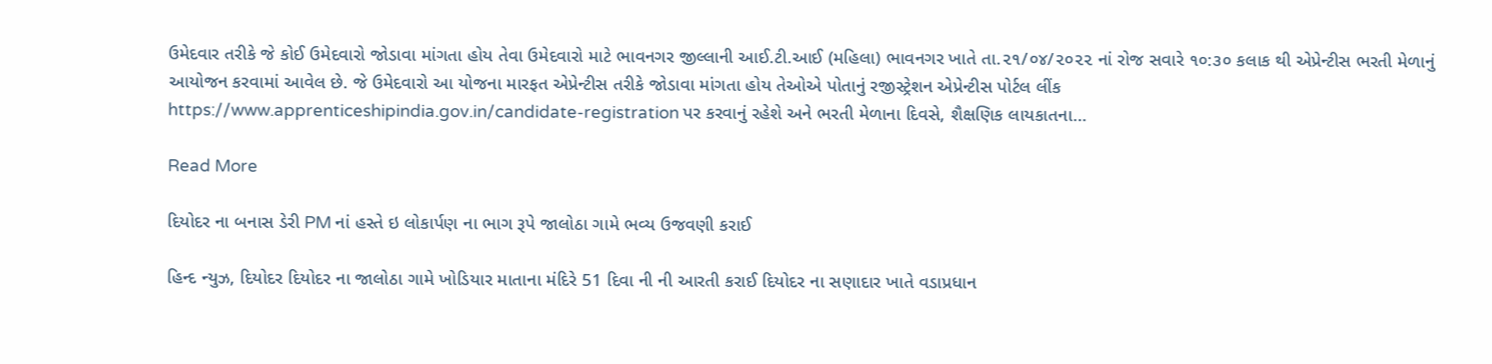ઉમેદવાર તરીકે જે કોઈ ઉમેદવારો જોડાવા માંગતા હોય તેવા ઉમેદવારો માટે ભાવનગર જીલ્લાની આઈ.ટી.આઈ (મહિલા) ભાવનગર ખાતે તા.૨૧/૦૪/૨૦૨૨ નાં રોજ સવારે ૧૦:૩૦ કલાક થી એપ્રેન્ટીસ ભરતી મેળાનું આયોજન કરવામાં આવેલ છે. જે ઉમેદવારો આ યોજના મારફત એપ્રેન્ટીસ તરીકે જોડાવા માંગતા હોય તેઓએ પોતાનું રજીસ્ટ્રેશન એપ્રેન્ટીસ પોર્ટલ લીંક https://www.apprenticeshipindia.gov.in/candidate-registration પર કરવાનું રહેશે અને ભરતી મેળાના દિવસે, શૈક્ષણિક લાયકાતના…

Read More

દિયોદર ના બનાસ ડેરી PM નાં હસ્તે ઇ લોકાર્પણ ના ભાગ રૂપે જાલોઠા ગામે ભવ્ય ઉજવણી કરાઈ

હિન્દ ન્યુઝ, દિયોદર દિયોદર ના જાલોઠા ગામે ખોડિયાર માતાના મંદિરે 51 દિવા ની ની આરતી કરાઈ દિયોદર ના સણાદાર ખાતે વડાપ્રધાન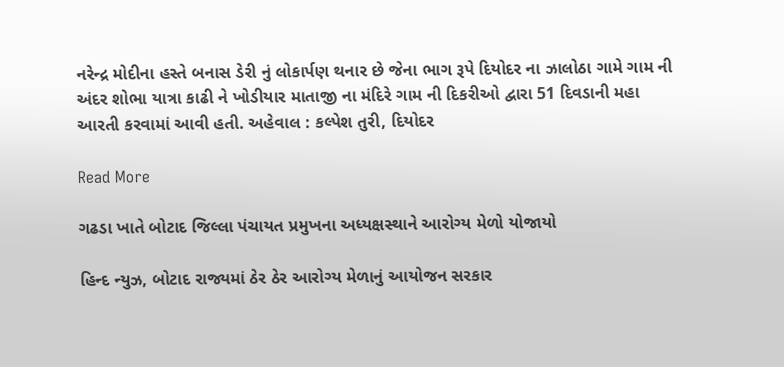નરેન્દ્ર મોદીના હસ્તે બનાસ ડેરી નું લોકાર્પણ થનાર છે જેના ભાગ રૂપે દિયોદર ના ઝાલોઠા ગામે ગામ ની અંદર શોભા યાત્રા કાઢી ને ખોડીયાર માતાજી ના મંદિરે ગામ ની દિકરીઓ દ્વારા 51 દિવડાની મહા આરતી કરવામાં આવી હતી. અહેવાલ : કલ્પેશ તુરી, દિયોદર

Read More

ગઢડા ખાતે બોટાદ જિલ્લા પંચાયત પ્રમુખના અધ્યક્ષસ્થાને આરોગ્ય મેળો યોજાયો

હિન્દ ન્યુઝ, બોટાદ રાજ્યમાં ઠેર ઠેર આરોગ્ય મેળાનું આયોજન સરકાર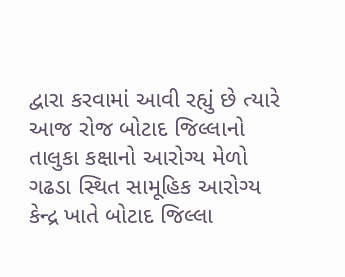દ્વારા કરવામાં આવી રહ્યું છે ત્યારે આજ રોજ બોટાદ જિલ્લાનો તાલુકા કક્ષાનો આરોગ્ય મેળો ગઢડા સ્થિત સામૂહિક આરોગ્ય કેન્દ્ર ખાતે બોટાદ જિલ્લા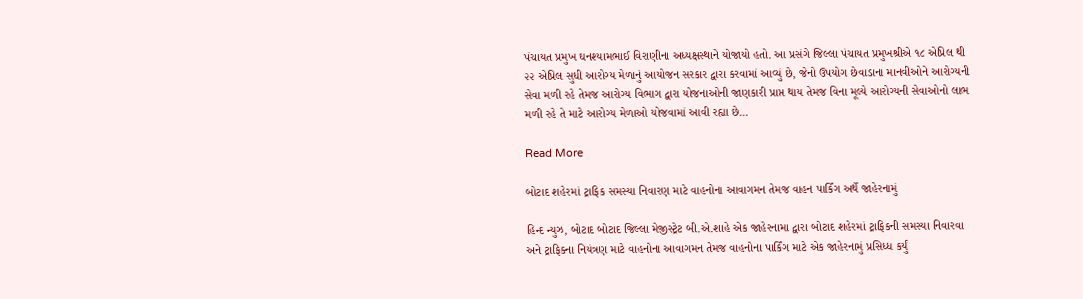પંચાયત પ્રમુખ ઘનશ્યામભાઈ વિરાણીના અધ્યક્ષસ્થાને યોજાયો હતો. આ પ્રસંગે જિલ્લા પંચાયત પ્રમુખશ્રીએ ૧૮ એપ્રિલ થી ૨૨ એપ્રિલ સુધી આરોગ્ય મેળાનું આયોજન સરકાર દ્વારા કરવામાં આવ્યું છે, જેનો ઉપયોગ છેવાડાના માનવીઓને આરોગ્યની સેવા મળી રહે તેમજ આરોગ્ય વિભાગ દ્વારા યોજનાઓની જાણકારી પ્રાપ્ત થાય તેમજ વિના મૂલ્યે આરોગ્યની સેવાઓનો લાભ મળી રહે તે માટે આરોગ્ય મેળાઓ યોજવામાં આવી રહ્યા છે…

Read More

બોટાદ શહેરમાં ટ્રાફિક સમસ્યા નિવારણ માટે વાહનોના આવાગમન તેમજ વાહન પાર્કિંગ અર્થે જાહેરનામું

હિન્દ ન્યુઝ, બોટાદ બોટાદ જિલ્લા મેજીસ્ટ્રેટ બી.એ.શાહે એક જાહેરનામા દ્વારા બોટાદ શહેરમાં ટ્રાફિકની સમસ્યા નિવારવા અને ટ્રાફિક્ના નિયંત્રણ માટે વાહનોના આવાગમન તેમજ વાહનોના પાર્કિંગ માટે એક જાહેરનામું પ્રસિધ્ધ કર્યું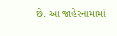છે. આ જાહેરનામામાં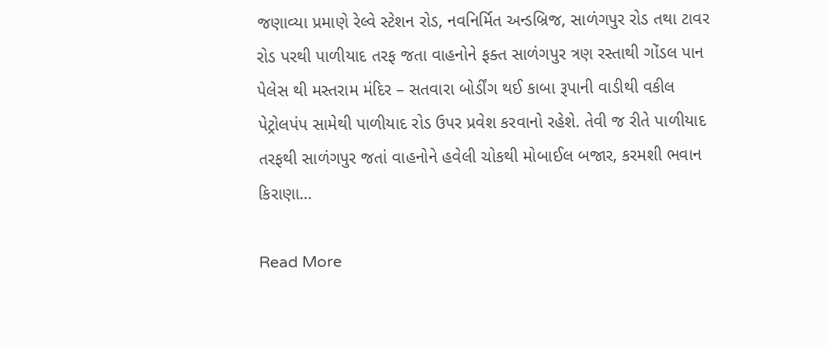જણાવ્યા પ્રમાણે રેલ્વે સ્ટેશન રોડ, નવનિર્મિત અન્ડબ્રિજ, સાળંગપુર રોડ તથા ટાવર રોડ પરથી પાળીયાદ તરફ જતા વાહનોને ફક્ત સાળંગપુર ત્રણ રસ્તાથી ગોંડલ પાન પેલેસ થી મસ્તરામ મંદિર – સતવારા બોર્ડીંગ થઈ કાબા રૂપાની વાડીથી વકીલ પેટ્રોલપંપ સામેથી પાળીયાદ રોડ ઉપર પ્રવેશ કરવાનો રહેશે. તેવી જ રીતે પાળીયાદ તરફથી સાળંગપુર જતાં વાહનોને હવેલી ચોકથી મોબાઈલ બજાર, કરમશી ભવાન કિરાણા…

Read More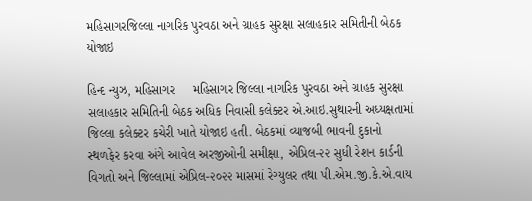મહિસાગરજિલ્લા નાગરિક પુરવઠા અને ગ્રાહક સુરક્ષા સલાહકાર સમિતીની બેઠક યોજાઇ

હિન્દ ન્યુઝ, મહિસાગર     મહિસાગર જિલ્લા નાગરિક પુરવઠા અને ગ્રાહક સુરક્ષા સલાહકાર સમિતિની બેઠક અધિક નિવાસી કલેક્ટર એ.આઇ.સુથારની અધ્યક્ષતામાં જિલ્લા કલેક્ટર કચેરી ખાતે યોજાઇ હતી. બેઠકમાં વ્યાજબી ભાવની દુકાનો સ્થળફેર કરવા અંગે આવેલ અરજીઓની સમીક્ષા, એપ્રિલ-૨૨ સુધી રેશન કાર્ડની વિગતો અને જિલ્લામાં એપ્રિલ-૨૦૨૨ માસમાં રેગ્યુલર તથા પી.એમ.જી.કે.એ.વાય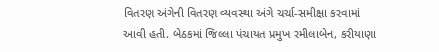વિતરણ અંગેની વિતરણ વ્યવસ્થા અંગે ચર્ચા-સમીક્ષા કરવામાં આવી હતી. બેઠકમાં જિલ્લા પંચાયત પ્રમુખ રમીલાબેન, કરીયાણા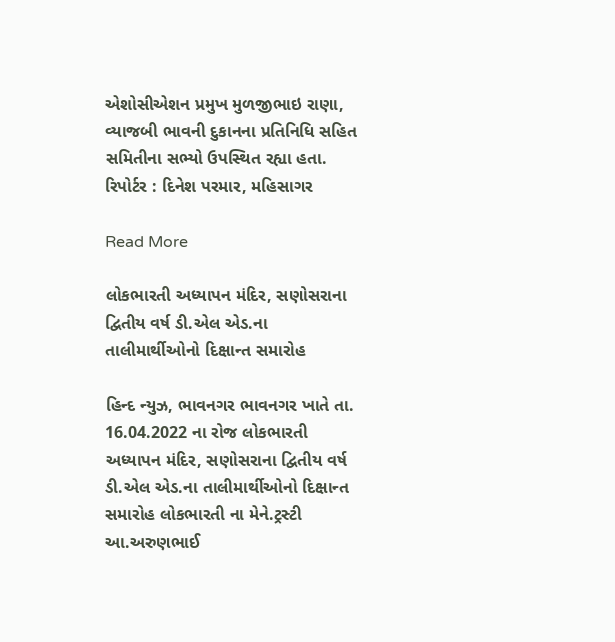એશોસીએશન પ્રમુખ મુળજીભાઇ રાણા, વ્યાજબી ભાવની દુકાનના પ્રતિનિધિ સહિત સમિતીના સભ્યો ઉપસ્થિત રહ્યા હતા. રિપોર્ટર : દિનેશ પરમાર, મહિસાગર

Read More

લોકભારતી અધ્યાપન મંદિર, સણોસરાના દ્વિતીય વર્ષ ડી.એલ એડ.ના તાલીમાર્થીઓનો દિક્ષાન્ત સમારોહ

હિન્દ ન્યુઝ, ભાવનગર ભાવનગર ખાતે તા. 16.04.2022 ના રોજ લોકભારતી અધ્યાપન મંદિર, સણોસરાના દ્વિતીય વર્ષ ડી.એલ એડ.ના તાલીમાર્થીઓનો દિક્ષાન્ત સમારોહ લોકભારતી ના મેને.ટ્રસ્ટી આ.અરુણભાઈ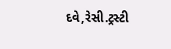દવે,રેસી.ટ્રસ્ટી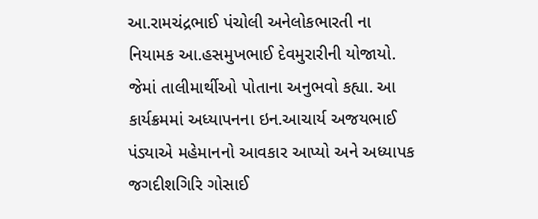આ.રામચંદ્રભાઈ પંચોલી અનેલોકભારતી ના નિયામક આ.હસમુખભાઈ દેવમુરારીની યોજાયો. જેમાં તાલીમાર્થીઓ પોતાના અનુભવો કહ્યા. આ કાર્યક્રમમાં અધ્યાપનના ઇન.આચાર્ય અજયભાઈ પંડ્યાએ મહેમાનનો આવકાર આપ્યો અને અધ્યાપક જગદીશગિરિ ગોસાઈ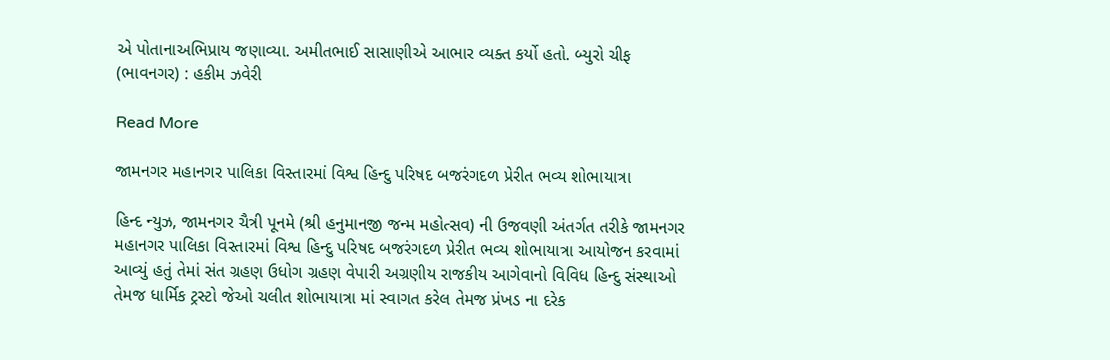એ પોતાનાઅભિપ્રાય જણાવ્યા. અમીતભાઈ સાસાણીએ આભાર વ્યક્ત કર્યો હતો. બ્યુરો ચીફ (ભાવનગર) : હકીમ ઝવેરી

Read More

જામનગર મહાનગર પાલિકા વિસ્તારમાં વિશ્વ હિન્દુ પરિષદ બજરંગદળ પ્રેરીત ભવ્ય શોભાયાત્રા

હિન્દ ન્યુઝ, જામનગર ચૈત્રી પૂનમે (શ્રી હનુમાનજી જન્મ મહોત્સવ) ની ઉજવણી અંતર્ગત તરીકે જામનગર મહાનગર પાલિકા વિસ્તારમાં વિશ્વ હિન્દુ પરિષદ બજરંગદળ પ્રેરીત ભવ્ય શોભાયાત્રા આયોજન કરવામાં આવ્યું હતું તેમાં સંત ગ્રહણ ઉધોગ ગ્રહણ વેપારી અગ્રણીય રાજકીય આગેવાનો વિવિધ હિન્દુ સંસ્થાઓ તેમજ ધાર્મિક ટ્રસ્ટો જેઓ ચલીત શોભાયાત્રા માં સ્વાગત કરેલ તેમજ પ્રંખડ ના દરેક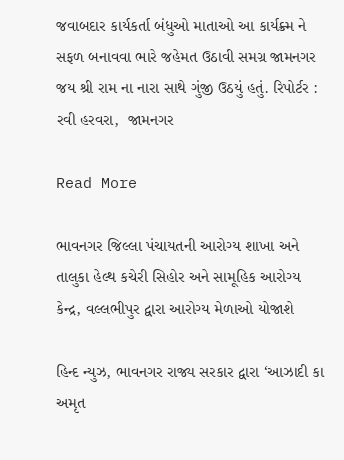જવાબદાર કાર્યકર્તા બંધુઓ માતાઓ આ કાર્યક્ર્મ ને સફળ બનાવવા ભારે જહેમત ઉઠાવી સમગ્ર જામનગર જય શ્રી રામ ના નારા સાથે ગુંજી ઉઠયું હતું. રિપોર્ટર : રવી હરવરા,  જામનગર

Read More

ભાવનગર જિલ્લા પંચાયતની આરોગ્ય શાખા અને તાલુકા હેલ્થ કચેરી સિહોર અને સામૂહિક આરોગ્ય કેન્દ્ર, વલ્લભીપુર દ્વારા આરોગ્ય મેળાઓ યોજાશે

હિન્દ ન્યુઝ, ભાવનગર રાજ્ય સરકાર દ્વારા ‘આઝાદી કા અમૃત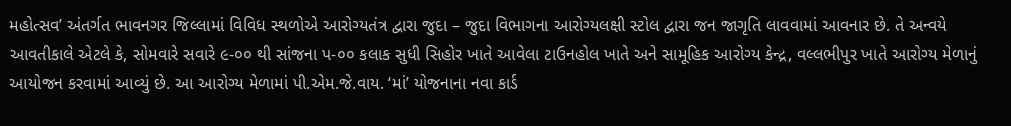મહોત્સવ’ અંતર્ગત ભાવનગર જિલ્લામાં વિવિધ સ્થળોએ આરોગ્યતંત્ર દ્વારા જુદા – જુદા વિભાગના આરોગ્યલક્ષી સ્ટોલ દ્વારા જન જાગૃતિ લાવવામાં આવનાર છે. તે અન્વયે આવતીકાલે એટલે કે, સોમવારે સવારે ૯-૦૦ થી સાંજના પ-૦૦ કલાક સુધી સિહોર ખાતે આવેલા ટાઉનહોલ ખાતે અને સામૂહિક આરોગ્ય કેન્દ્ર, વલ્લભીપુર ખાતે આરોગ્ય મેળાનું આયોજન કરવામાં આવ્યું છે. આ આરોગ્ય મેળામાં પી.એમ.જે.વાય. ‘માં’ યોજનાના નવા કાર્ડ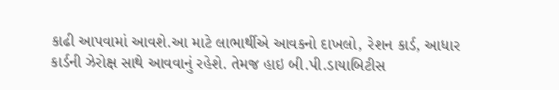કાઢી આપવામાં આવશે.આ માટે લાભાર્થીએ આવકનો દાખલો, રેશન કાર્ડ, આધાર કાર્ડની ઝેરોક્ષ સાથે આવવાનું રહેશે. તેમજ હાઇ બી.પી.ડાયાબિટીસ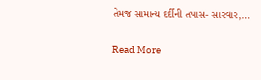તેમજ સામાન્ય દર્દીની તપાસ- સારવાર,…

Read More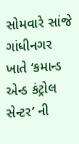સોમવારે સાંજે ગાંધીનગર ખાતે ‘કમાન્ડ એન્ડ કંટ્રોલ સેન્ટર’ ની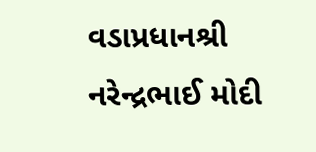વડાપ્રધાનશ્રી નરેન્દ્રભાઈ મોદી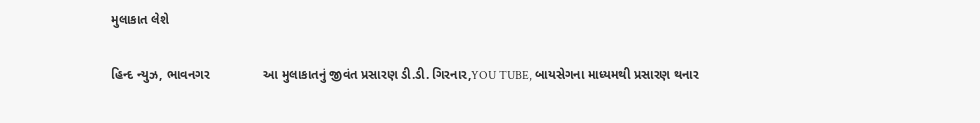મુલાકાત લેશે

હિન્દ ન્યુઝ, ભાવનગર               આ મુલાકાતનું જીવંત પ્રસારણ ડી.ડી. ગિરનાર,YOU TUBE, બાયસેગના માધ્યમથી પ્રસારણ થનાર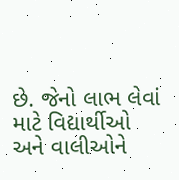છે. જેનો લાભ લેવાં માટે વિદ્યાર્થીઓ અને વાલીઓને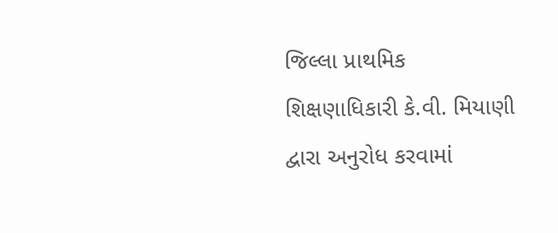જિલ્લા પ્રાથમિક શિક્ષણાધિકારી કે.વી. મિયાણી દ્વારા અનુરોધ કરવામાં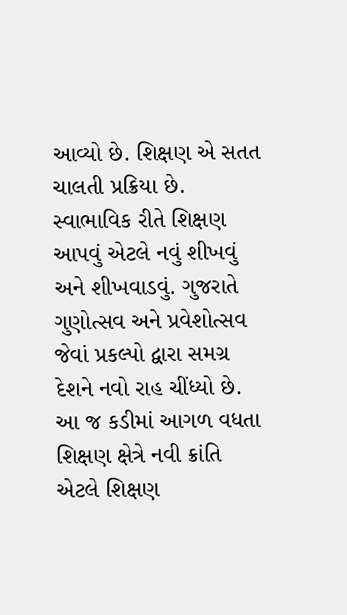આવ્યો છે. શિક્ષણ એ સતત ચાલતી પ્રક્રિયા છે. સ્વાભાવિક રીતે શિક્ષણ આપવું એટલે નવું શીખવું અને શીખવાડવું. ગુજરાતે ગુણોત્સવ અને પ્રવેશોત્સવ જેવાં પ્રકલ્પો દ્વારા સમગ્ર દેશને નવો રાહ ચીંધ્યો છે. આ જ કડીમાં આગળ વધતા શિક્ષણ ક્ષેત્રે નવી ક્રાંતિ એટલે શિક્ષણ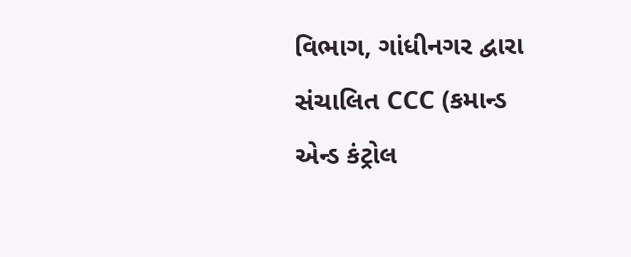વિભાગ, ગાંધીનગર દ્વારા સંચાલિત CCC (કમાન્ડ એન્ડ કંટ્રોલ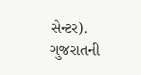સેન્ટર). ગુજરાતની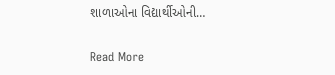શાળાઓના વિદ્યાર્થીઓની…

Read More